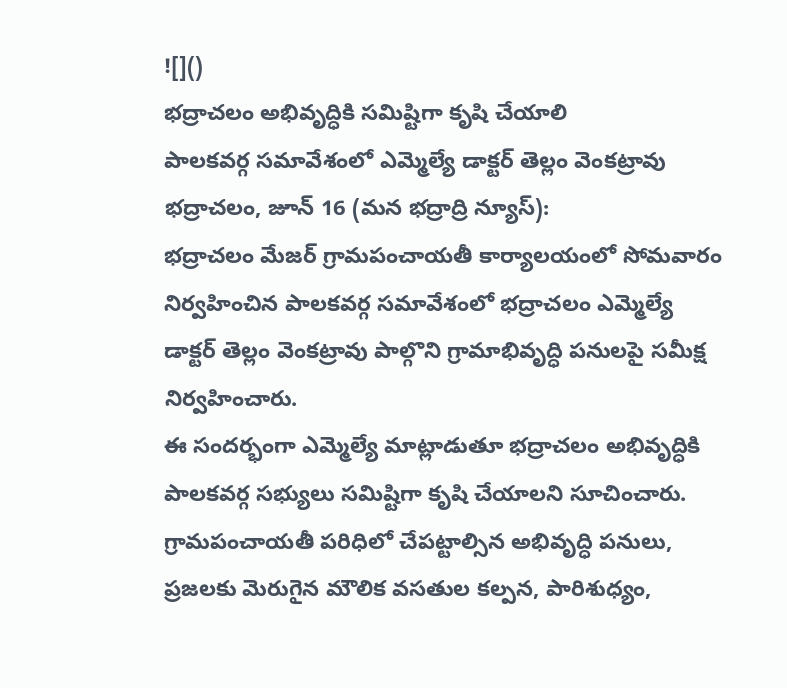![]()
భద్రాచలం అభివృద్ధికి సమిష్టిగా కృషి చేయాలి
పాలకవర్గ సమావేశంలో ఎమ్మెల్యే డాక్టర్ తెల్లం వెంకట్రావు
భద్రాచలం, జూన్ 16 (మన భద్రాద్రి న్యూస్):
భద్రాచలం మేజర్ గ్రామపంచాయతీ కార్యాలయంలో సోమవారం నిర్వహించిన పాలకవర్గ సమావేశంలో భద్రాచలం ఎమ్మెల్యే డాక్టర్ తెల్లం వెంకట్రావు పాల్గొని గ్రామాభివృద్ధి పనులపై సమీక్ష నిర్వహించారు.
ఈ సందర్భంగా ఎమ్మెల్యే మాట్లాడుతూ భద్రాచలం అభివృద్ధికి పాలకవర్గ సభ్యులు సమిష్టిగా కృషి చేయాలని సూచించారు. గ్రామపంచాయతీ పరిధిలో చేపట్టాల్సిన అభివృద్ధి పనులు, ప్రజలకు మెరుగైన మౌలిక వసతుల కల్పన, పారిశుధ్యం,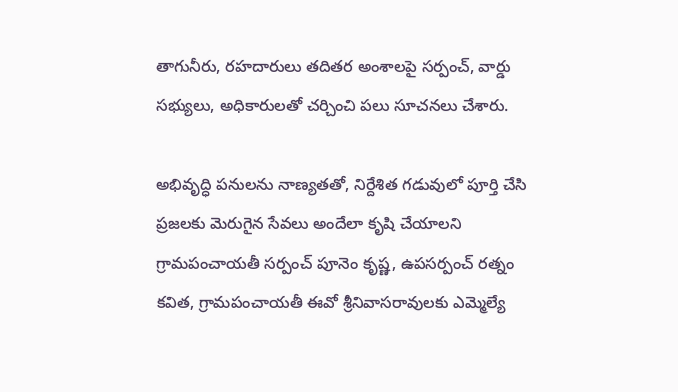తాగునీరు, రహదారులు తదితర అంశాలపై సర్పంచ్, వార్డు సభ్యులు, అధికారులతో చర్చించి పలు సూచనలు చేశారు.

అభివృద్ధి పనులను నాణ్యతతో, నిర్దేశిత గడువులో పూర్తి చేసి ప్రజలకు మెరుగైన సేవలు అందేలా కృషి చేయాలని గ్రామపంచాయతీ సర్పంచ్ పూనెం కృష్ణ, ఉపసర్పంచ్ రత్నం కవిత, గ్రామపంచాయతీ ఈవో శ్రీనివాసరావులకు ఎమ్మెల్యే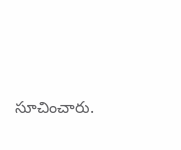సూచించారు.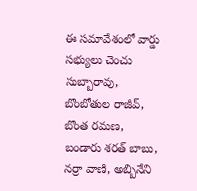ఈ సమావేశంలో వార్డు సభ్యులు చెంచు సుబ్బారావు, బొంబోతుల రాజీవ్, బొంత రమణ, బండారు శరత్ బాబు, నర్రా వాణి, అబ్బినేని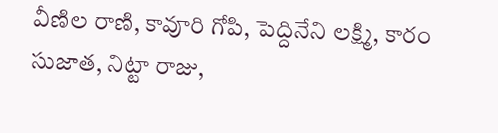వీణిల రాణి, కావూరి గోపి, పెద్దినేని లక్ష్మి, కారం సుజాత, నిట్టా రాజు,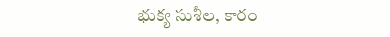భుక్య సుశీల, కారం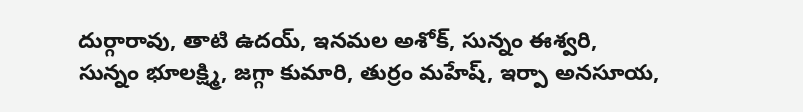దుర్గారావు, తాటి ఉదయ్, ఇనమల అశోక్, సున్నం ఈశ్వరి, సున్నం భూలక్ష్మి, జగ్గా కుమారి, తుర్రం మహేష్, ఇర్పా అనసూయ,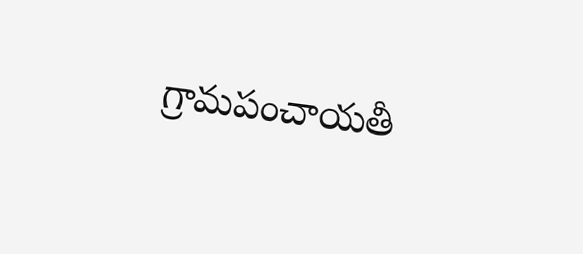గ్రామపంచాయతీ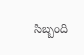సిబ్బంది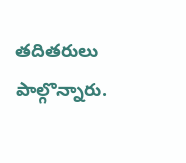తదితరులు పాల్గొన్నారు.